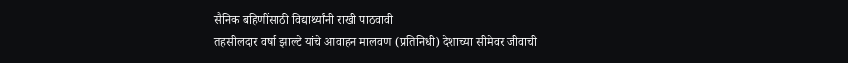सैनिक बहिणींसाठी विद्यार्थ्यांनी राखी पाठवावी
तहसीलदार वर्षा झाल्टे यांचे आवाहन मालवण (प्रतिनिधी) देशाच्या सीमेवर जीवाची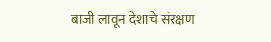बाजी लावून देशाचे संरक्षण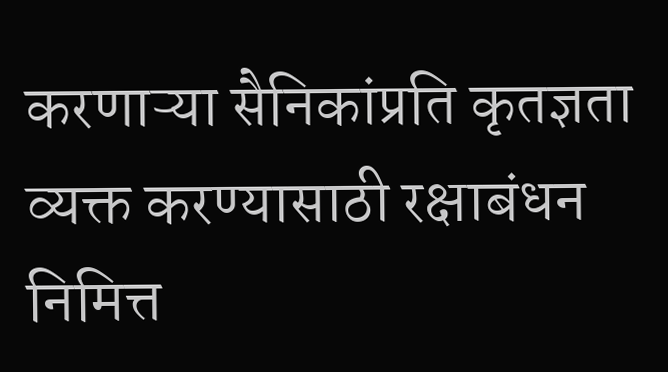करणाऱ्या सैनिकांप्रति कृतज्ञता व्यक्त करण्यासाठी रक्षाबंधन निमित्त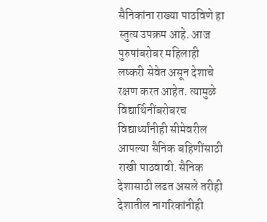सैनिकांना राख्या पाठविणे हा स्तुत्य उपक्रम आहे. आज पुरुषांबरोबर महिलाही लष्करी सेवेत असून देशाचे रक्षण करत आहेत. त्यामुळे विद्यार्थिनींबरोबरच विद्यार्थ्यांनीही सीमेवरील आपल्या सैनिक बहिणींसाठी राखी पाठवावी. सैनिक देशासाठी लढत असले तरीही देशातील नागरिकांनीही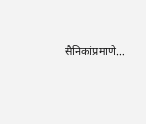सैनिकांप्रमाणे…